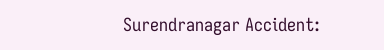Surendranagar Accident: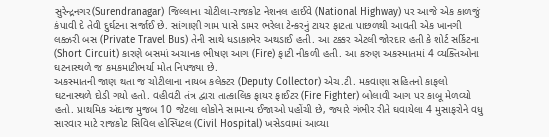સુરેન્દ્રનગર(Surendranagar) જિલ્લાના ચોટીલા-રાજકોટ નેશનલ હાઈવે (National Highway) પર આજે એક કાળજું કંપાવી દે તેવી દુર્ઘટના સર્જાઈ છે. સાંગાણી ગામ પાસે ડામર ભરેલા ટેન્કરનું ટાયર ફાટતા પાછળથી આવતી એક ખાનગી લક્ઝરી બસ (Private Travel Bus) તેની સાથે ધડાકાભેર અથડાઈ હતી. આ ટક્કર એટલી જોરદાર હતી કે શોર્ટ સર્કિટના (Short Circuit) કારણે બસમાં અચાનક ભીષણ આગ (Fire) ફાટી નીકળી હતી. આ કરુણ અકસ્માતમાં 4 વ્યક્તિઓના ઘટનાસ્થળે જ કમકમાટીભર્યા મોત નિપજ્યા છે.
અકસ્માતની જાણ થતા જ ચોટીલાના નાયબ કલેક્ટર (Deputy Collector) એચ.ટી. મકવાણા સહિતનો કાફલો ઘટનાસ્થળે દોડી ગયો હતો. વહીવટી તંત્ર દ્વારા તાત્કાલિક ફાયર ફાઈટર (Fire Fighter) બોલાવી આગ પર કાબૂ મેળવ્યો હતો. પ્રાથમિક અંદાજ મુજબ 10 જેટલા લોકોને સામાન્ય ઈજાઓ પહોંચી છે, જ્યારે ગંભીર રીતે ઘવાયેલા 4 મુસાફરોને વધુ સારવાર માટે રાજકોટ સિવિલ હોસ્પિટલ (Civil Hospital) ખસેડવામાં આવ્યા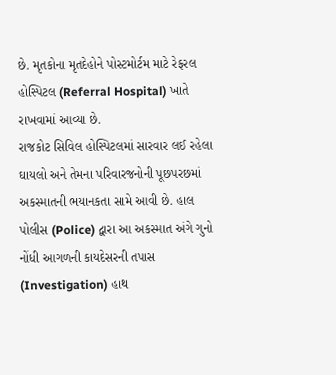છે. મૃતકોના મૃતદેહોને પોસ્ટમોર્ટમ માટે રેફરલ હોસ્પિટલ (Referral Hospital) ખાતે રાખવામાં આવ્યા છે.
રાજકોટ સિવિલ હોસ્પિટલમાં સારવાર લઈ રહેલા ઘાયલો અને તેમના પરિવારજનોની પૂછપરછમાં અકસ્માતની ભયાનકતા સામે આવી છે. હાલ પોલીસ (Police) દ્વારા આ અકસ્માત અંગે ગુનો નોંધી આગળની કાયદેસરની તપાસ (Investigation) હાથ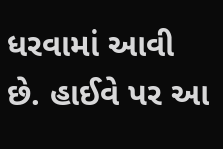ધરવામાં આવી છે. હાઈવે પર આ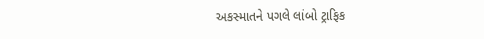અકસ્માતને પગલે લાંબો ટ્રાફિક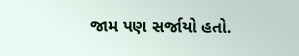જામ પણ સર્જાયો હતો.